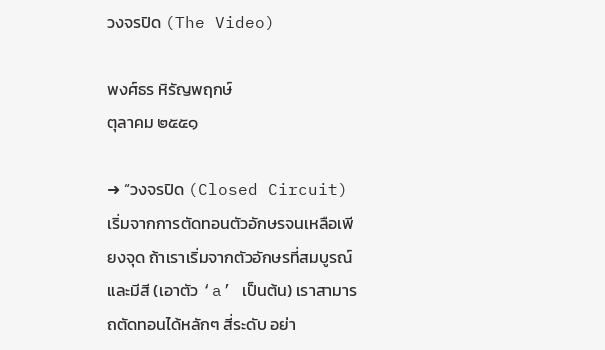วงจรปิด (The Video)

พงศ์ธร หิรัญพฤกษ์
ตุลาคม ๒๕๕๑

➜ “วงจรปิด (Closed Circuit) เริ่มจากการตัดทอนตัวอักษรจนเหลือเพียงจุด ถ้าเราเริ่มจากตัวอักษรที่สมบูรณ์และมีสี (เอาตัว ‘a’ เป็นต้น) เราสามารถตัดทอนได้หลักๆ สี่ระดับ อย่า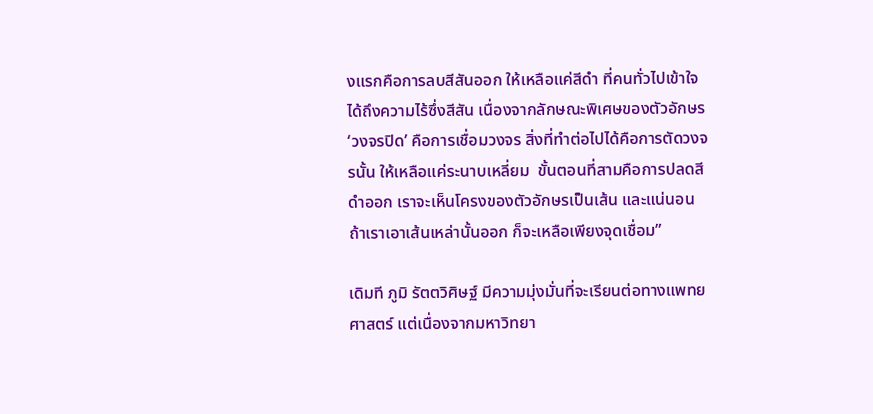งแรกคือการลบสีสันออก ให้เหลือแค่สีดำ ที่คนทั่วไปเข้าใจได้ถึงความไร้ซึ่งสีสัน เนื่องจากลักษณะพิเศษของตัวอักษร ‘วงจรปิด’ คือการเชื่อมวงจร สิ่งที่ทำต่อไปได้คือการตัดวงจรนั้น ให้เหลือแค่ระนาบเหลี่ยม  ขั้นตอนที่สามคือการปลดสีดำออก เราจะเห็นโครงของตัวอักษรเป็นเส้น และแน่นอน ถ้าเราเอาเส้นเหล่านั้นออก ก็จะเหลือเพียงจุดเชื่อม”

เดิมที ภูมิ รัตตวิศิษฐ์ มีความมุ่งมั่นที่จะเรียนต่อทางแพทยศาสตร์ แต่เนื่องจากมหาวิทยา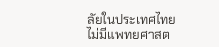ลัยในประเทศไทยไม่มีแพทยศาสต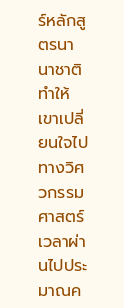ร์หลักสูตรนานาชาติ ทำให้เขาเปลี่ยนใจไปทางวิศวกรรมศาสตร์ เวลาผ่านไปประมาณค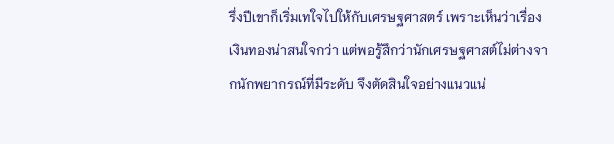รึ่งปีเขาก็เริ่มเทใจไปให้กับเศรษฐศาสตร์ เพราะเห็นว่าเรื่องเงินทองน่าสนใจกว่า แต่พอรู้สึกว่านักเศรษฐศาสต์ไม่ต่างจากนักพยากรณ์ที่มีระดับ จึงตัดสินใจอย่างแนวแน่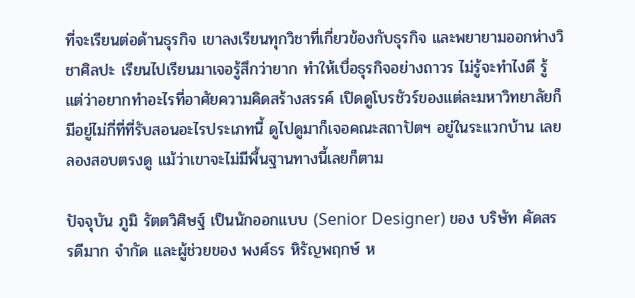ที่จะเรียนต่อด้านธุรกิจ เขาลงเรียนทุกวิชาที่เกี่ยวข้องกับธุรกิจ และพยายามออกห่างวิชาศิลปะ เรียนไปเรียนมาเจอรู้สึกว่ายาก ทำให้เบื่อธุรกิจอย่างถาวร ไม่รู้จะทำไงดี รู้แต่ว่าอยากทำอะไรที่อาศัยความคิดสร้างสรรค์ เปิดดูโบรชัวร์ของแต่ละมหาวิทยาลัยก็มีอยู่ไม่กี่ที่ที่รับสอนอะไรประเภทนี้ ดูไปดูมาก็เจอคณะสถาปัตฯ อยู่ในระแวกบ้าน เลยลองสอบตรงดู แม้ว่าเขาจะไม่มีพื้นฐานทางนี้เลยก็ตาม

ปัจจุบัน ภูมิ รัตตวิศิษฐ์ เป็นนักออกแบบ (Senior Designer) ของ บริษัท คัดสรรดีมาก จำกัด และผู้ช่วยของ พงศ์ธร หิรัญพฤกษ์ ห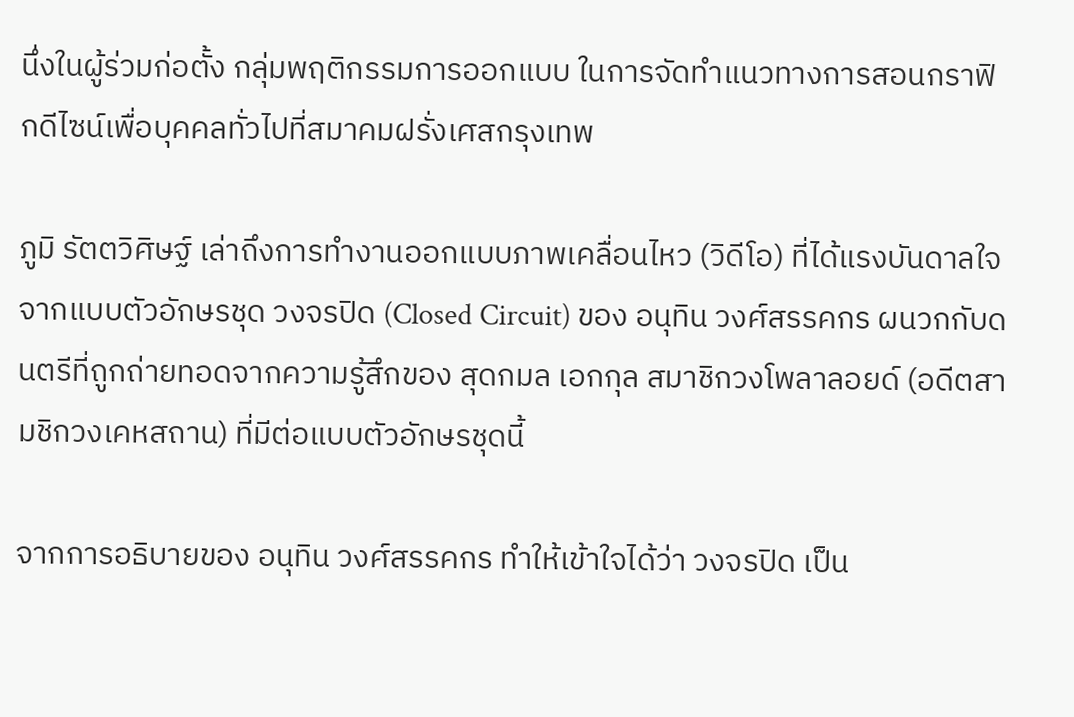นึ่งในผู้ร่วมก่อตั้ง กลุ่มพฤติกรรมการออกแบบ ในการจัดทำแนวทางการสอนกราฟิกดีไซน์เพื่อบุคคลทั่วไปที่สมาคมฝรั่งเศสกรุงเทพ

ภูมิ รัตตวิศิษฐ์ เล่าถึงการทำงานออกแบบภาพเคลื่อนไหว (วิดีโอ) ที่ได้แรงบันดาลใจจากแบบตัวอักษรชุด วงจรปิด (Closed Circuit) ของ อนุทิน วงศ์สรรคกร ผนวกกับดนตรีที่ถูกถ่ายทอดจากความรู้สึกของ สุดกมล เอกกุล สมาชิกวงโพลาลอยด์ (อดีตสามชิกวงเคหสถาน) ที่มีต่อแบบตัวอักษรชุดนี้

จากการอธิบายของ อนุทิน วงศ์สรรคกร ทำให้เข้าใจได้ว่า วงจรปิด เป็น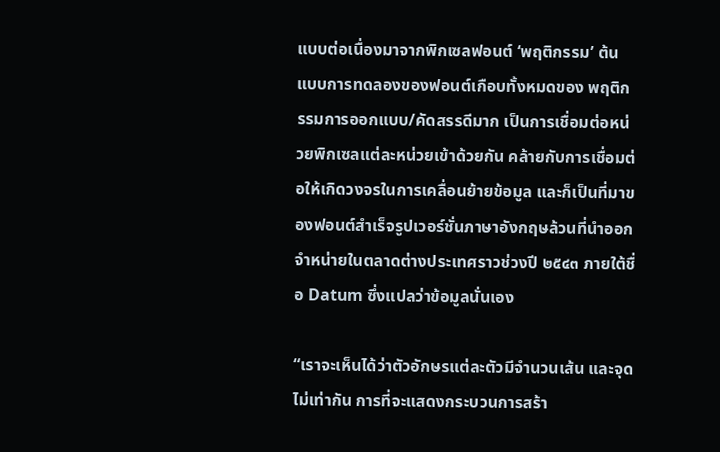แบบต่อเนื่องมาจากพิกเซลฟอนต์ ‘พฤติกรรม’ ต้นแบบการทดลองของฟอนต์เกือบทั้งหมดของ พฤติกรรมการออกแบบ/คัดสรรดีมาก เป็นการเชื่อมต่อหน่วยพิกเซลแต่ละหน่วยเข้าด้วยกัน คล้ายกับการเชื่อมต่อให้เกิดวงจรในการเคลื่อนย้ายข้อมูล และก็เป็นที่มาของฟอนต์สำเร็จรูปเวอร์ชั่นภาษาอังกฤษล้วนที่นำออกจำหน่ายในตลาดต่างประเทศราวช่วงปี ๒๕๔๓ ภายใต้ชื่อ Datum ซึ่งแปลว่าข้อมูลนั่นเอง

“เราจะเห็นได้ว่าตัวอักษรแต่ละตัวมีจำนวนเส้น และจุดไม่เท่ากัน การที่จะแสดงกระบวนการสร้า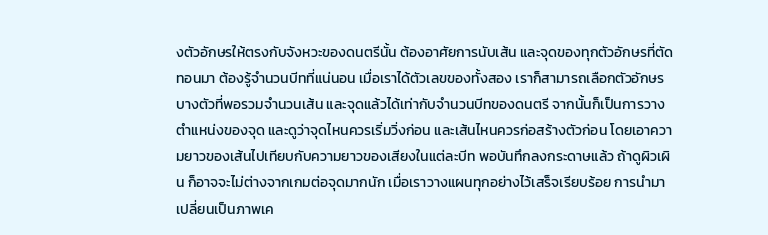งตัวอักษรให้ตรงกับจังหวะของดนตรีนั้น ต้องอาศัยการนับเส้น และจุดของทุกตัวอักษรที่ตัดทอนมา ต้องรู้จำนวนบีทที่แน่นอน เมื่อเราได้ตัวเลขของทั้งสอง เราก็สามารถเลือกตัวอักษรบางตัวที่พอรวมจำนวนเส้น และจุดแล้วได้เท่ากับจำนวนบีทของดนตรี จากนั้นก็เป็นการวางตำแหน่งของจุด และดูว่าจุดไหนควรเริ่มวิ่งก่อน และเส้นไหนควรก่อสร้างตัวก่อน โดยเอาความยาวของเส้นไปเทียบกับความยาวของเสียงในแต่ละบีท พอบันทึกลงกระดาษแล้ว ถ้าดูผิวเผิน ก็อาจจะไม่ต่างจากเกมต่อจุดมากนัก เมื่อเราวางแผนทุกอย่างไว้เสร็จเรียบร้อย การนำมาเปลี่ยนเป็นภาพเค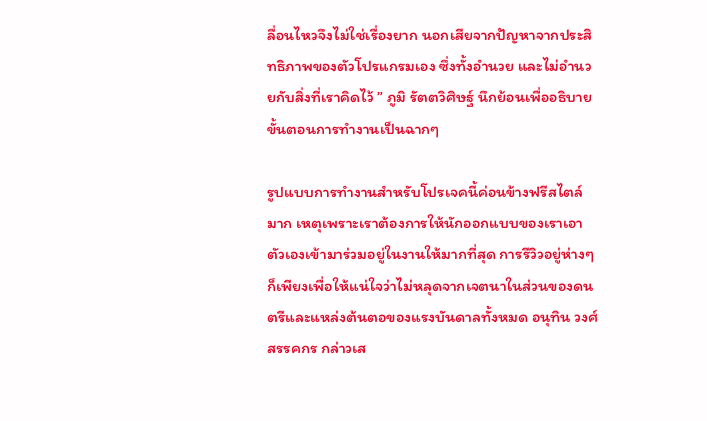ลื่อนไหวจึงไม่ใช่เรื่องยาก นอกเสียจากปัญหาจากประสิทธิภาพของตัวโปรแกรมเอง ซึ่งทั้งอำนวย และไม่อำนวยกับสิ่งที่เราคิดไว้ ” ภูมิ รัตตวิศิษฐ์ นึกย้อนเพื่ออธิบายขั้นตอนการทำงานเป็นฉากๆ

รูปแบบการทำงานสำหรับโปรเจคนี้ค่อนข้างฟรีสไตล์มาก เหตุเพราะเราต้องการให้นักออกแบบของเราเอาตัวเองเข้ามาร่วมอยู่ในงานให้มากที่สุด การรีวิวอยู่ห่างๆ ก็เพียงเพื่อให้แน่ใจว่าไม่หลุดจากเจตนาในส่วนของดนตรีและแหล่งต้นตอของแรงบันดาลทั้งหมด อนุทิน วงศ์สรรคกร กล่าวเส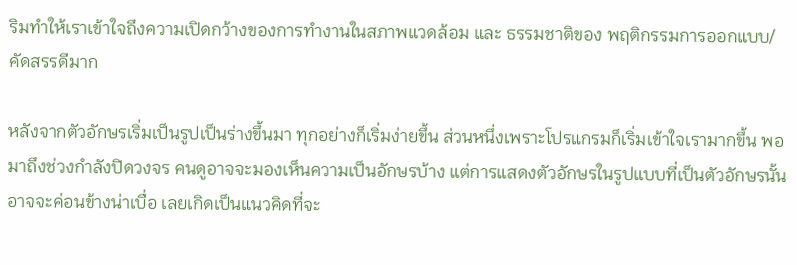ริมทำให้เราเข้าใจถึงความเปิดกว้างของการทำงานในสภาพแวดล้อม และ ธรรมชาติของ พฤติกรรมการออกแบบ/คัดสรรดีมาก

หลังจากตัวอักษรเริ่มเป็นรูปเป็นร่างขึ้นมา ทุกอย่างก็เริ่มง่ายขึ้น ส่วนหนึ่งเพราะโปรแกรมก็เริ่มเข้าใจเรามากขึ้น พอมาถึงช่วงกำลังปิดวงจร คนดูอาจจะมองเห็นความเป็นอักษรบ้าง แต่การแสดงตัวอักษรในรูปแบบที่เป็นตัวอักษรนั้น อาจจะค่อนข้างน่าเบื่อ เลยเกิดเป็นแนวคิดที่จะ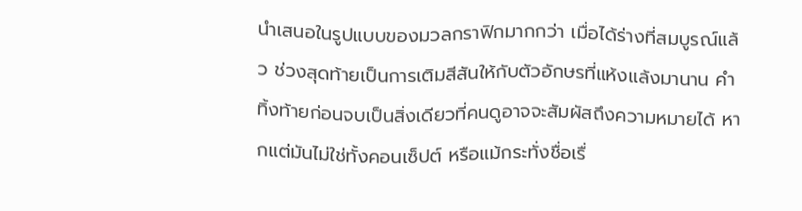นำเสนอในรูปแบบของมวลกราฟิกมากกว่า เมื่อได้ร่างที่สมบูรณ์แล้ว ช่วงสุดท้ายเป็นการเติมสีสันให้กับตัวอักษรที่แห้งแล้งมานาน คำทิ้งท้ายก่อนจบเป็นสิ่งเดียวที่คนดูอาจจะสัมผัสถึงความหมายได้ หากแต่มันไม่ใช่ทั้งคอนเซ็ปต์ หรือแม้กระทั่งชื่อเรื่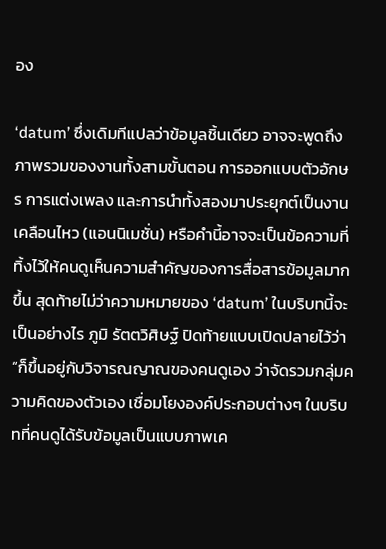อง

‘datum’ ซึ่งเดิมทีแปลว่าข้อมูลชิ้นเดียว อาจจะพูดถึงภาพรวมของงานทั้งสามขั้นตอน การออกแบบตัวอักษร การแต่งเพลง และการนำทั้งสองมาประยุกต์เป็นงานเคลือนไหว (แอนนิเมชั่น) หรือคำนี้อาจจะเป็นข้อความที่ทิ้งไว้ให้คนดูเห็นความสำคัญของการสื่อสารข้อมูลมากขึ้น สุดท้ายไม่ว่าความหมายของ ‘datum’ ในบริบทนี้จะเป็นอย่างไร ภูมิ รัตตวิศิษฐ์ ปิดท้ายแบบเปิดปลายไว้ว่า “ก็ขึ้นอยู่กับวิจารณญาณของคนดูเอง ว่าจัดรวมกลุ่มความคิดของตัวเอง เชื่อมโยงองค์ประกอบต่างๆ ในบริบทที่คนดูได้รับข้อมูลเป็นแบบภาพเค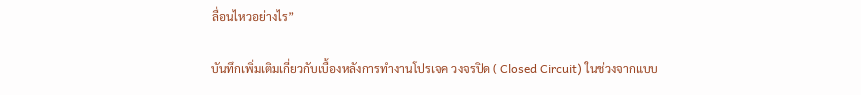ลื่อนไหวอย่างไร”

บันทึกเพิ่มเติมเกี่ยวกับเบื้องหลังการทำงานโปรเจค วงจรปิด ( Closed Circuit) ในช่วงจากแบบ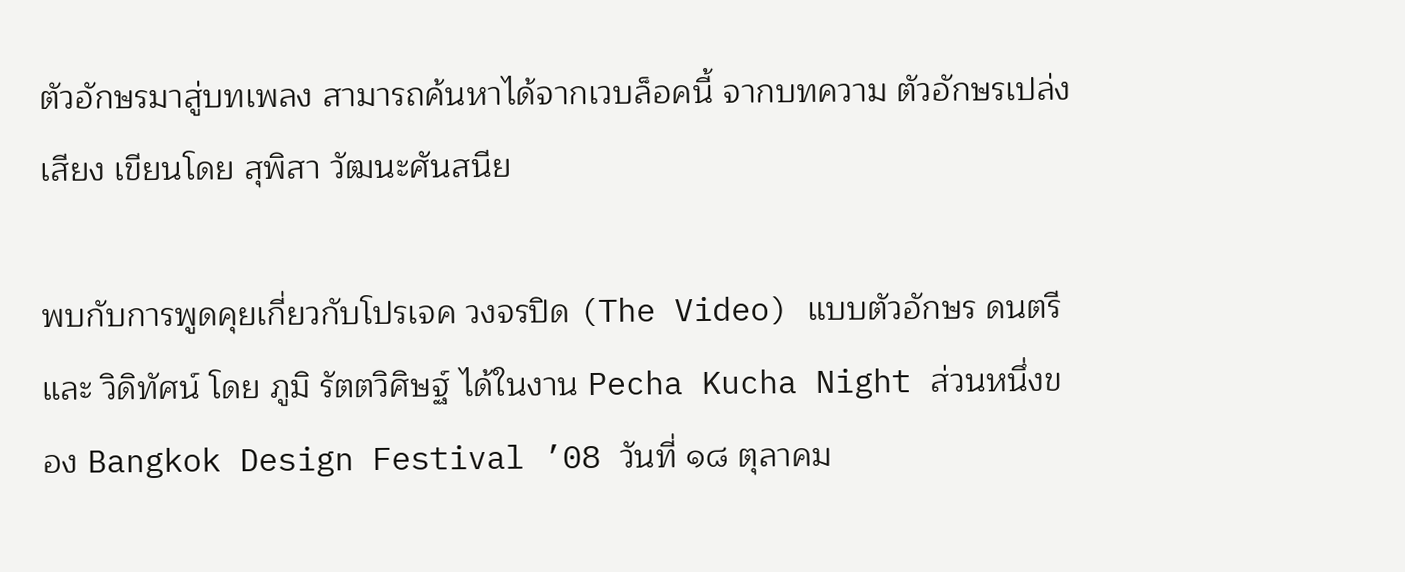ตัวอักษรมาสู่บทเพลง สามารถค้นหาได้จากเวบล็อคนี้ จากบทความ ตัวอักษรเปล่งเสียง เขียนโดย สุพิสา วัฒนะศันสนีย

พบกับการพูดคุยเกี่ยวกับโปรเจค วงจรปิด (The Video) แบบตัวอักษร ดนตรี และ วิดิทัศน์ โดย ภูมิ รัตตวิศิษฐ์ ได้ในงาน Pecha Kucha Night ส่วนหนึ่งของ Bangkok Design Festival ’08 วันที่ ๑๘ ตุลาคม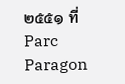๒๕๕๑ ที่ Parc Paragon